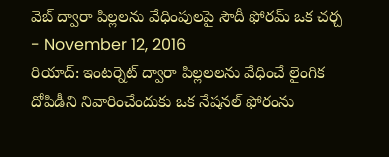వెబ్ ద్వారా పిల్లలను వేధింపులపై సౌదీ ఫోరమ్ ఒక చర్చ
- November 12, 2016
రియాద్: ఇంటర్నెట్ ద్వారా పిల్లలలను వేధించే లైంగిక దోపిడీని నివారించేందుకు ఒక నేషనల్ ఫోరంను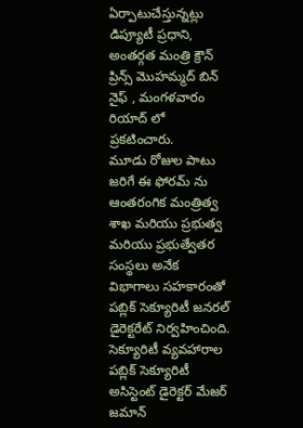ఏర్పాటుచేస్తున్నట్లు డిప్యూటీ ప్రధాని, అంతర్గత మంత్రి క్రౌన్ ప్రిన్స్ మొహమ్మద్ బిన్ నైఫ్ , మంగళవారం రియాద్ లో ప్రకటించారు.
మూడు రోజుల పాటు జరిగే ఈ ఫోరమ్ ను ఆంతరంగిక మంత్రిత్వ శాఖ మరియు ప్రభుత్వ మరియు ప్రభుత్వేతర సంస్థలు అనేక విభాగాలు సహకారంతో పబ్లిక్ సెక్యూరిటీ జనరల్ డైరెక్టరేట్ నిర్వహించింది. సెక్యూరిటీ వ్యవహారాల పబ్లిక్ సెక్యూరిటీ అసిస్టెంట్ డైరెక్టర్ మేజర్ జమాన్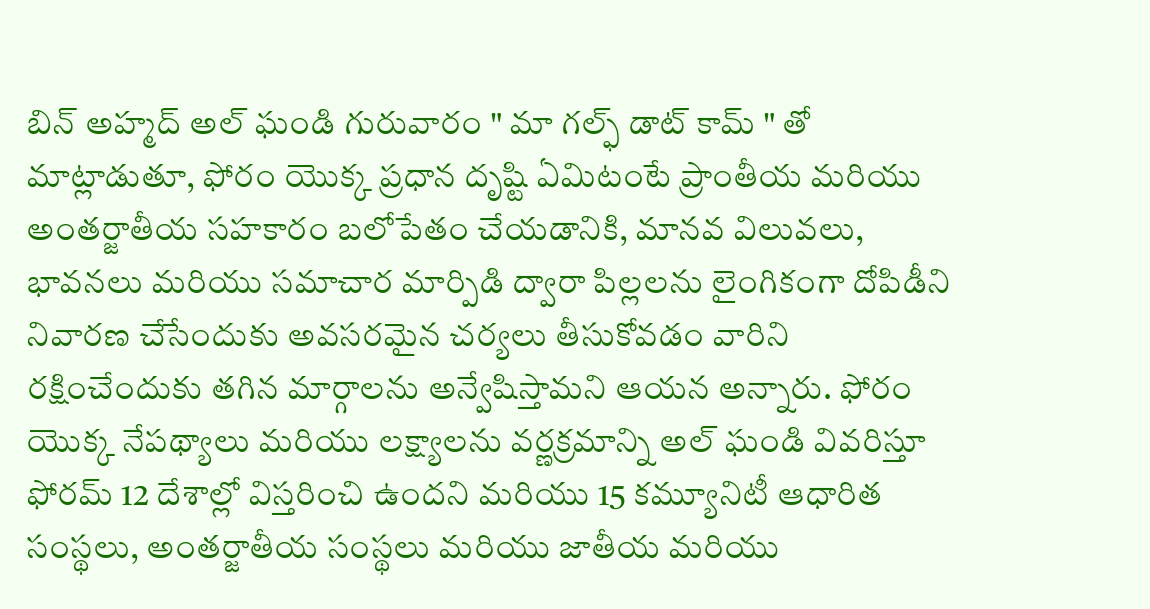బిన్ అహ్మద్ అల్ ఘండి గురువారం " మా గల్ఫ్ డాట్ కామ్ " తో మాట్లాడుతూ, ఫోరం యొక్క ప్రధాన దృష్టి ఏమిటంటే ప్రాంతీయ మరియు అంతర్జాతీయ సహకారం బలోపేతం చేయడానికి, మానవ విలువలు, భావనలు మరియు సమాచార మార్పిడి ద్వారా పిల్లలను లైంగికంగా దోపిడీని నివారణ చేసేందుకు అవసరమైన చర్యలు తీసుకోవడం వారిని రక్షించేందుకు తగిన మార్గాలను అన్వేషిస్తామని ఆయన అన్నారు. ఫోరం యొక్క నేపథ్యాలు మరియు లక్ష్యాలను వర్ణక్రమాన్ని అల్ ఘండి వివరిస్తూ ఫోరమ్ 12 దేశాల్లో విస్తరించి ఉందని మరియు 15 కమ్యూనిటీ ఆధారిత సంస్థలు, అంతర్జాతీయ సంస్థలు మరియు జాతీయ మరియు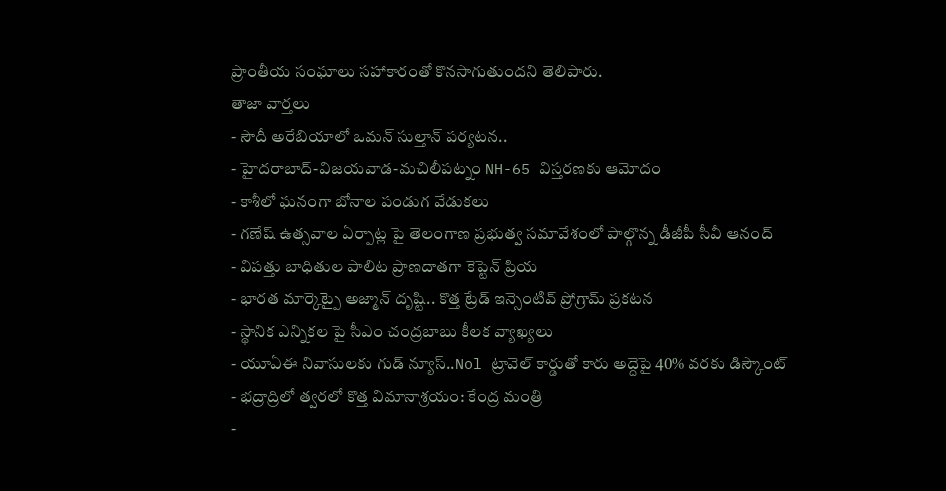ప్రాంతీయ సంఘాలు సహాకారంతో కొనసాగుతుందని తెలిపారు.
తాజా వార్తలు
- సౌదీ అరేబియాలో ఒమన్ సుల్తాన్ పర్యటన..
- హైదరాబాద్-విజయవాడ-మచిలీపట్నం NH-65 విస్తరణకు ఆమోదం
- కాశీలో ఘనంగా బోనాల పండుగ వేడుకలు
- గణేష్ ఉత్సవాల ఏర్పాట్ల పై తెలంగాణ ప్రభుత్వ సమావేశంలో పాల్గొన్న డీజీపీ సీవీ ఆనంద్
- విపత్తు బాధితుల పాలిట ప్రాణదాతగా కెప్టెన్ ప్రియ
- భారత మార్కెట్పై అజ్మాన్ దృష్టి.. కొత్త ట్రేడ్ ఇన్సెంటివ్ ప్రోగ్రామ్ ప్రకటన
- స్థానిక ఎన్నికల పై సీఎం చంద్రబాబు కీలక వ్యాఖ్యలు
- యూఏఈ నివాసులకు గుడ్ న్యూస్..Nol ట్రావెల్ కార్డుతో కారు అద్దెపై 40% వరకు డిస్కౌంట్
- భద్రాద్రిలో త్వరలో కొత్త విమానాశ్రయం: కేంద్ర మంత్రి
-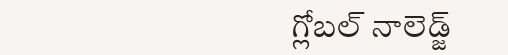గ్లోబల్ నాలెడ్జ్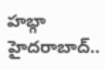హబ్గా హైదరాబాద్..